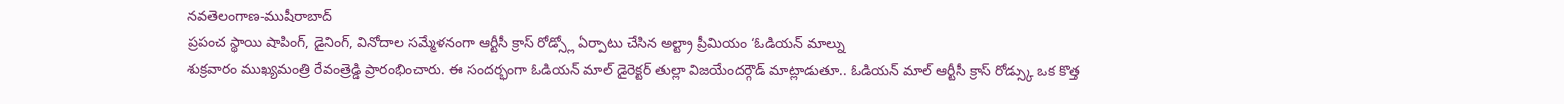నవతెలంగాణ-ముషీరాబాద్
ప్రపంచ స్థాయి షాపింగ్, డైనింగ్, వినోదాల సమ్మేళనంగా ఆర్టీసీ క్రాస్ రోడ్స్లో ఏర్పాటు చేసిన అల్ట్రా ప్రీమియం ‘ఓడియన్ మాల్ను
శుక్రవారం ముఖ్యమంత్రి రేవంత్రెడ్డి ప్రారంభించారు. ఈ సందర్భంగా ఓడియన్ మాల్ డైరెక్టర్ తుల్లా విజయేందర్గౌడ్ మాట్లాడుతూ.. ఓడియన్ మాల్ ఆర్టీసీ క్రాస్ రోడ్స్కు ఒక కొత్త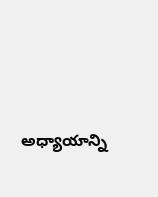అధ్యాయాన్ని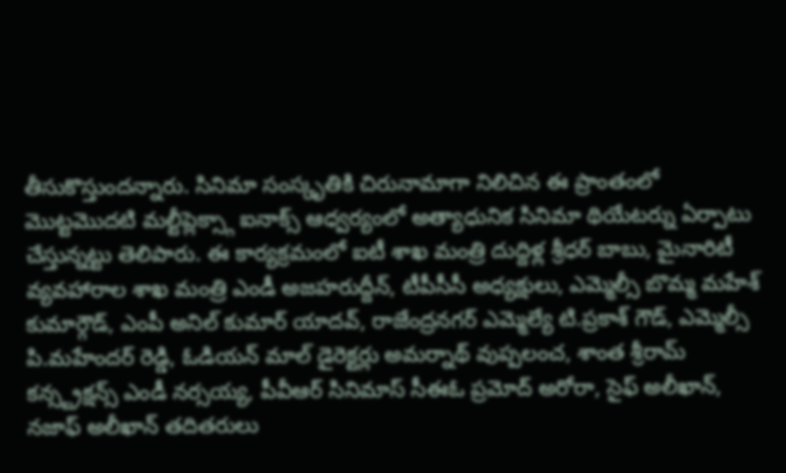తీసుకొస్తుందన్నారు. సినిమా సంస్కృతికి చిరునామాగా నిలిచిన ఈ ప్రాంతంలో మొట్టమొదటి మల్టీప్లెక్స్గా ఐనాక్స్ ఆధ్వర్యంలో అత్యాధునిక సినిమా థియేటర్ను ఏర్పాటు చేస్తున్నట్టు తెలిపారు. ఈ కార్యక్రమంలో ఐటీ శాఖ మంత్రి దుద్దిళ్ల శ్రీధర్ బాబు, మైనారిటీ వ్యవహారాల శాఖ మంత్రి ఎండీ అజహరుద్దీన్, టీపీసీసీ అధ్యక్షులు, ఎమ్మెల్సీ బొమ్మ మహేశ్ కుమార్గౌడ్, ఎంపీ అనిల్ కుమార్ యాదవ్, రాజేంద్రనగర్ ఎమ్మెల్యే టి.ప్రకాశ్ గౌడ్, ఎమ్మెల్సీ పి.మహేందర్ రెడ్డి, ఓడియన్ మాల్ డైరెక్టర్లు అమర్నాథ్ వుప్పలంచ, శాంత శ్రీరామ్ కన్స్ట్రక్షన్స్ ఎండీ నర్సయ్య, పీవీఆర్ సినిమాస్ సీఈఓ ప్రమోద్ అరోరా, సైఫ్ అలీఖాన్, నజాఫ్ అలీఖాన్ తదితరులు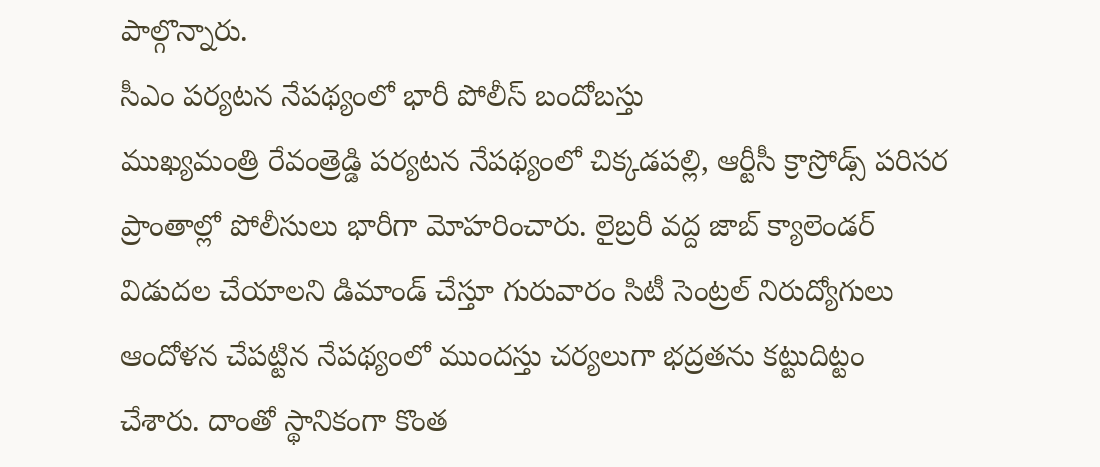పాల్గొన్నారు.
సీఎం పర్యటన నేపథ్యంలో భారీ పోలీస్ బందోబస్తు
ముఖ్యమంత్రి రేవంత్రెడ్డి పర్యటన నేపథ్యంలో చిక్కడపల్లి, ఆర్టీసీ క్రాస్రోడ్స్ పరిసర ప్రాంతాల్లో పోలీసులు భారీగా మోహరించారు. లైబ్రరీ వద్ద జాబ్ క్యాలెండర్ విడుదల చేయాలని డిమాండ్ చేస్తూ గురువారం సిటీ సెంట్రల్ నిరుద్యోగులు ఆందోళన చేపట్టిన నేపథ్యంలో ముందస్తు చర్యలుగా భద్రతను కట్టుదిట్టం చేశారు. దాంతో స్థానికంగా కొంత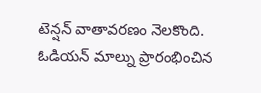టెన్షన్ వాతావరణం నెలకొంది.
ఓడియన్ మాల్ను ప్రారంభించిన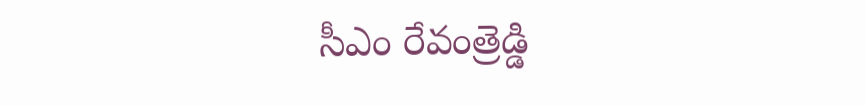సీఎం రేవంత్రెడ్డి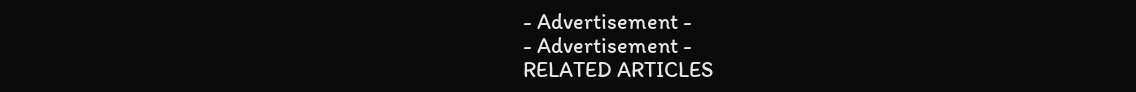- Advertisement -
- Advertisement -
RELATED ARTICLES